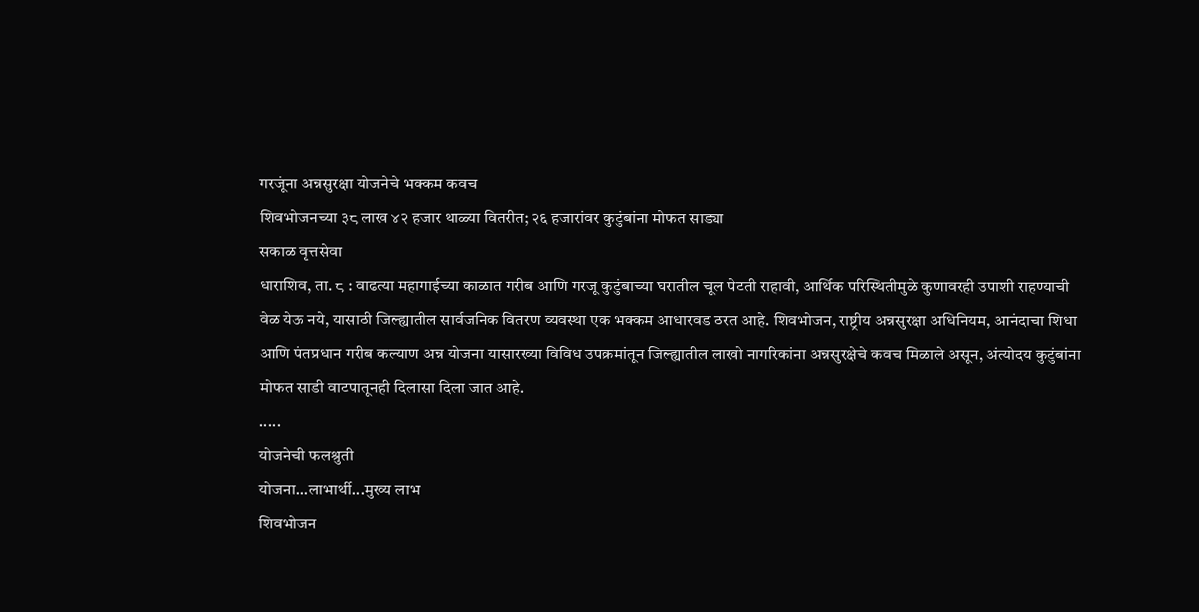गरजूंना अन्नसुरक्षा योजनेचे भक्कम कवच
शिवभोजनच्या ३८ लाख ४२ हजार थाळ्या वितरीत; २६ हजारांवर कुटुंबांना मोफत साड्या
सकाळ वृत्तसेवा
धाराशिव, ता. ८ : वाढत्या महागाईच्या काळात गरीब आणि गरजू कुटुंबाच्या घरातील चूल पेटती राहावी, आर्थिक परिस्थितीमुळे कुणावरही उपाशी राहण्याची वेळ येऊ नये, यासाठी जिल्ह्यातील सार्वजनिक वितरण व्यवस्था एक भक्कम आधारवड ठरत आहे. शिवभोजन, राष्ट्रीय अन्नसुरक्षा अधिनियम, आनंदाचा शिधा आणि पंतप्रधान गरीब कल्याण अन्न योजना यासारख्या विविध उपक्रमांतून जिल्ह्यातील लाखो नागरिकांना अन्नसुरक्षेचे कवच मिळाले असून, अंत्योदय कुटुंबांना मोफत साडी वाटपातूनही दिलासा दिला जात आहे.
.....
योजनेची फलश्रुती
योजना...लाभार्थी...मुख्य लाभ
शिवभोजन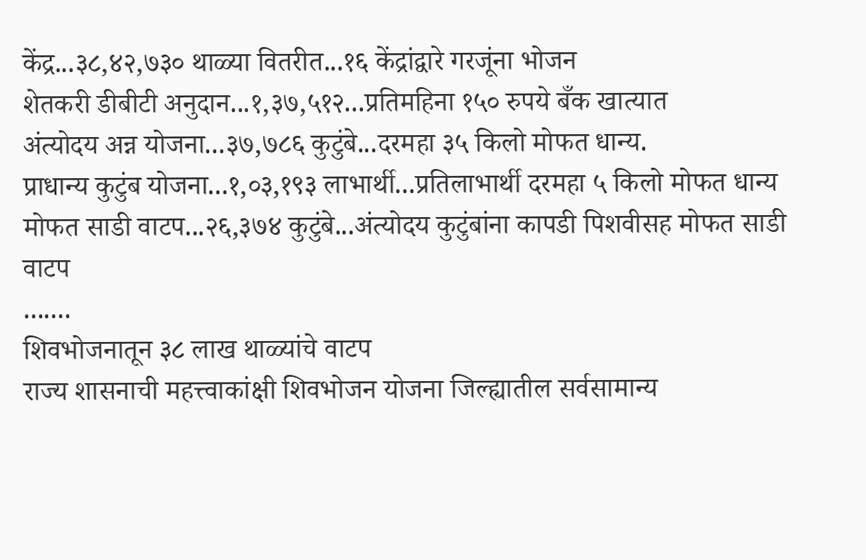केंद्र...३८,४२,७३० थाळ्या वितरीत...१६ केंद्रांद्वारे गरजूंना भोजन
शेतकरी डीबीटी अनुदान...१,३७,५१२...प्रतिमहिना १५० रुपये बँक खात्यात
अंत्योदय अन्न योजना...३७,७८६ कुटुंबे...दरमहा ३५ किलो मोफत धान्य.
प्राधान्य कुटुंब योजना...१,०३,१९३ लाभार्थी...प्रतिलाभार्थी दरमहा ५ किलो मोफत धान्य
मोफत साडी वाटप...२६,३७४ कुटुंबे...अंत्योदय कुटुंबांना कापडी पिशवीसह मोफत साडी वाटप
.......
शिवभोजनातून ३८ लाख थाळ्यांचे वाटप
राज्य शासनाची महत्त्वाकांक्षी शिवभोजन योजना जिल्ह्यातील सर्वसामान्य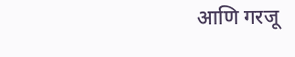आणि गरजू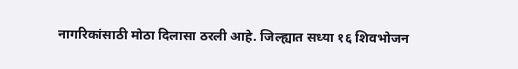नागरिकांसाठी मोठा दिलासा ठरली आहे. जिल्ह्यात सध्या १६ शिवभोजन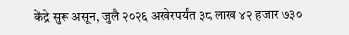केंद्रे सुरू असून, जुलै २०२६ अखेरपर्यंत ३८ लाख ४२ हजार ७३०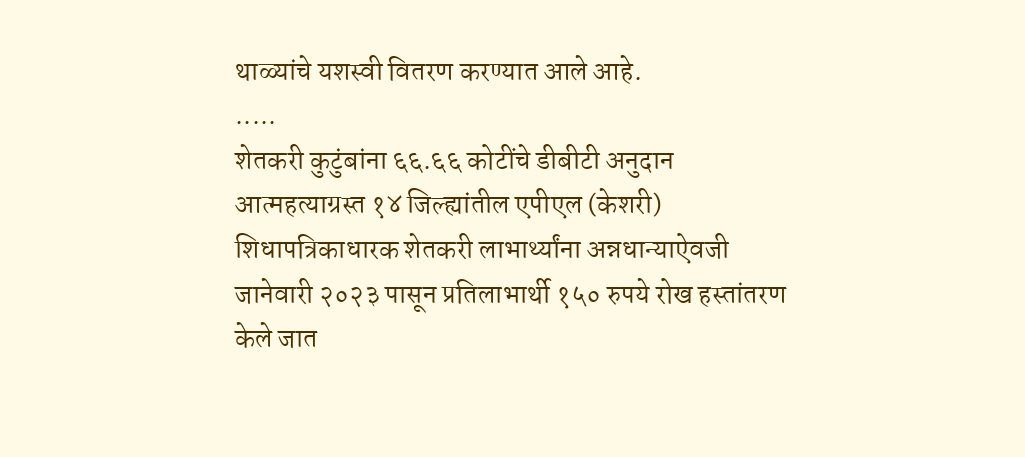थाळ्यांचे यशस्वी वितरण करण्यात आले आहे.
.....
शेतकरी कुटुंबांना ६६.६६ कोटींचे डीबीटी अनुदान
आत्महत्याग्रस्त १४ जिल्ह्यांतील एपीएल (केशरी) शिधापत्रिकाधारक शेतकरी लाभार्थ्यांना अन्नधान्याऐवजी जानेवारी २०२३ पासून प्रतिलाभार्थी १५० रुपये रोख हस्तांतरण केले जात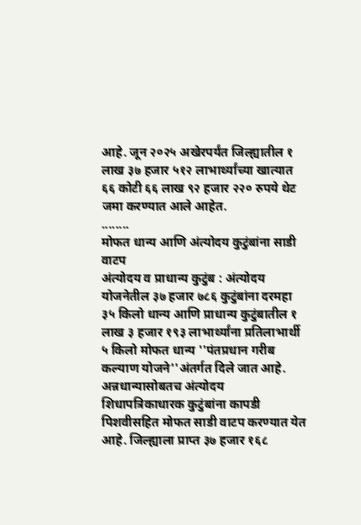आहे. जून २०२५ अखेरपर्यंत जिल्ह्यातील १ लाख ३७ हजार ५१२ लाभार्थ्यांच्या खात्यात ६६ कोटी ६६ लाख ९२ हजार २२० रुपये थेट जमा करण्यात आले आहेत.
........
मोफत धान्य आणि अंत्योदय कुटुंबांना साडी वाटप
अंत्योदय व प्राधान्य कुटुंब : अंत्योदय योजनेतील ३७ हजार ७८६ कुटुंबांना दरमहा ३५ किलो धान्य आणि प्राधान्य कुटुंबातील १ लाख ३ हजार १९३ लाभार्थ्यांना प्रतिलाभार्थी ५ किलो मोफत धान्य ''पंतप्रधान गरीब कल्याण योजने''अंतर्गत दिले जात आहे.
अन्नधान्यासोबतच अंत्योदय शिधापत्रिकाधारक कुटुंबांना कापडी पिशवीसहित मोफत साडी वाटप करण्यात येत आहे. जिल्ह्याला प्राप्त ३७ हजार १६८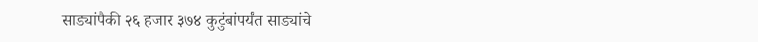साड्यांपैकी २६ हजार ३७४ कुटुंबांपर्यंत साड्यांचे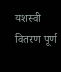यशस्वी वितरण पूर्ण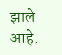झाले आहे.